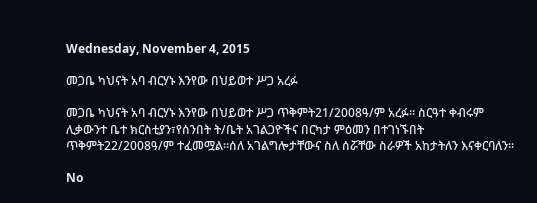Wednesday, November 4, 2015

መጋቤ ካህናት አባ ብርሃኑ እንየው በህይወተ ሥጋ አረፉ

መጋቤ ካህናት አባ ብርሃኑ እንየው በህይወተ ሥጋ ጥቅምት21/2008ዓ/ም አረፉ፡፡ ስርዓተ ቀብሩም ሊቃውንተ ቤተ ክርስቲያን፣የሰንበት ት/ቤት አገልጋዮችና በርካታ ምዕመን በተገነኙበት ጥቅምት22/2008ዓ/ም ተፈመሟል፡፡ሰለ አገልግሎታቸውና ስለ ሰሯቸው ስራዎች አከታትለን እናቀርባለን፡፡

No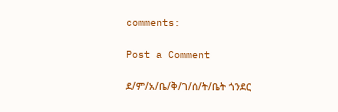comments:

Post a Comment

ደ/ም/አ/ቤ/ቅ/ገ/ሰ/ት/ቤት ጎንደር